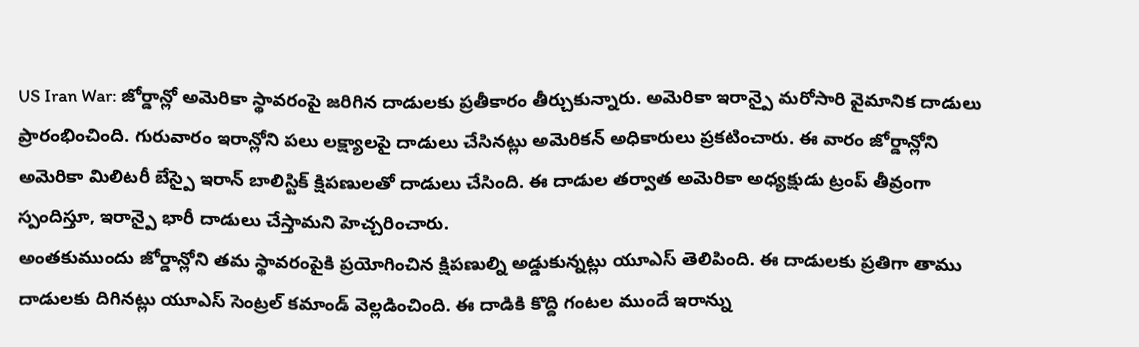US Iran War: జోర్డాన్లో అమెరికా స్థావరంపై జరిగిన దాడులకు ప్రతీకారం తీర్చుకున్నారు. అమెరికా ఇరాన్పై మరోసారి వైమానిక దాడులు ప్రారంభించింది. గురువారం ఇరాన్లోని పలు లక్ష్యాలపై దాడులు చేసినట్లు అమెరికన్ అధికారులు ప్రకటించారు. ఈ వారం జోర్డాన్లోని అమెరికా మిలిటరీ బేస్పై ఇరాన్ బాలిస్టిక్ క్షిపణులతో దాడులు చేసింది. ఈ దాడుల తర్వాత అమెరికా అధ్యక్షుడు ట్రంప్ తీవ్రంగా స్పందిస్తూ, ఇరాన్పై భారీ దాడులు చేస్తామని హెచ్చరించారు.
అంతకుముందు జోర్డాన్లోని తమ స్థావరంపైకి ప్రయోగించిన క్షిపణుల్ని అడ్డుకున్నట్లు యూఎస్ తెలిపింది. ఈ దాడులకు ప్రతిగా తాము దాడులకు దిగినట్లు యూఎస్ సెంట్రల్ కమాండ్ వెల్లడించింది. ఈ దాడికి కొద్ది గంటల ముందే ఇరాన్ను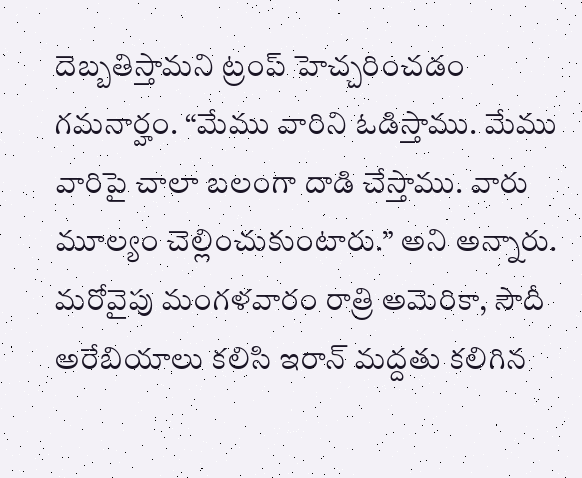దెబ్బతిస్తామని ట్రంప్ హెచ్చరించడం గమనార్హం. “మేము వారిని ఓడిస్తాము. మేము వారిపై చాలా బలంగా దాడి చేస్తాము. వారు మూల్యం చెల్లించుకుంటారు.” అని అన్నారు.
మరోవైపు మంగళవారం రాత్రి అమెరికా, సౌదీ అరేబియాలు కలిసి ఇరాన్ మద్దతు కలిగిన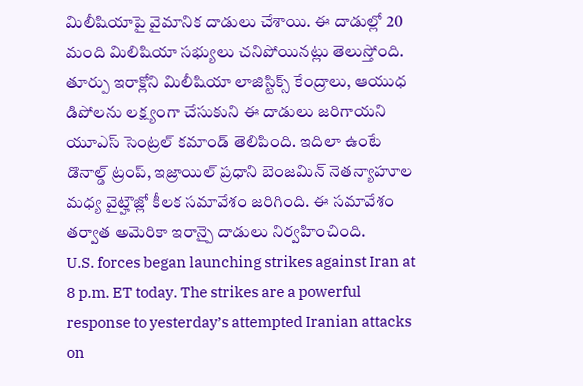మిలీషియాపై వైమానిక దాడులు చేశాయి. ఈ దాడుల్లో 20 మంది మిలిషియా సభ్యులు చనిపోయినట్లు తెలుస్తోంది. తూర్పు ఇరాక్లోని మిలీషియా లాజిస్టిక్స్ కేంద్రాలు, ఆయుధ డిపోలను లక్ష్యంగా చేసుకుని ఈ దాడులు జరిగాయని యూఎస్ సెంట్రల్ కమాండ్ తెలిపింది. ఇదిలా ఉంటే డొనాల్డ్ ట్రంప్, ఇజ్రాయిల్ ప్రధాని బెంజమిన్ నెతన్యాహూల మధ్య వైట్హౌజ్లో కీలక సమావేశం జరిగింది. ఈ సమావేశం తర్వాత అమెరికా ఇరాన్పై దాడులు నిర్వహించింది.
U.S. forces began launching strikes against Iran at 8 p.m. ET today. The strikes are a powerful response to yesterday’s attempted Iranian attacks on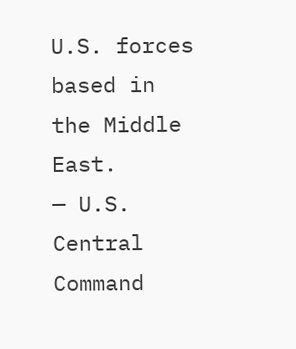U.S. forces based in the Middle East.
— U.S. Central Command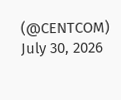(@CENTCOM) July 30, 2026